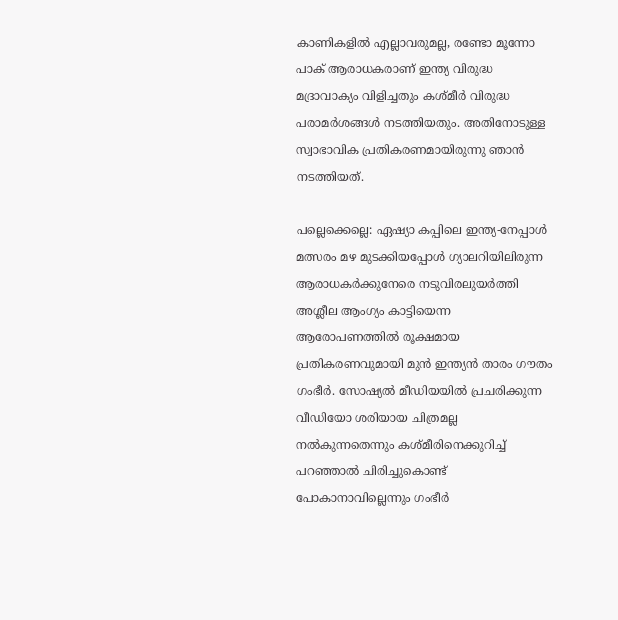കാണികളില്‍ എല്ലാവരുമല്ല, രണ്ടോ മൂന്നോ പാക് ആരാധകരാണ് ഇന്ത്യ വിരുദ്ധ മദ്രാവാക്യം വിളിച്ചതും കശ്മീര്‍ വിരുദ്ധ പരാമര്‍ശങ്ങള്‍ നടത്തിയതും. അതിനോടുള്ള സ്വാഭാവിക പ്രതികരണമായിരുന്നു ഞാന്‍ നടത്തിയത്.

പല്ലെക്കെല്ലെ: ഏഷ്യാ കപ്പിലെ ഇന്ത്യ-നേപ്പാള്‍ മത്സരം മഴ മുടക്കിയപ്പോള്‍ ഗ്യാലറിയിലിരുന്ന ആരാധകര്‍ക്കുനേരെ നടുവിരലുയര്‍ത്തി അശ്ലീല ആംഗ്യം കാട്ടിയെന്ന ആരോപണത്തില്‍ രൂക്ഷമായ പ്രതികരണവുമായി മുന്‍ ഇന്ത്യന്‍ താരം ഗൗതം ഗംഭീര്‍. സോഷ്യല്‍ മീഡിയയില്‍ പ്രചരിക്കുന്ന വീഡിയോ ശരിയായ ചിത്രമല്ല നല്‍കുന്നതെന്നും കശ്മീരിനെക്കുറിച്ച് പറഞ്ഞാല്‍ ചിരിച്ചുകൊണ്ട് പോകാനാവില്ലെന്നും ഗംഭീര്‍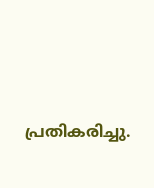പ്രതികരിച്ചു.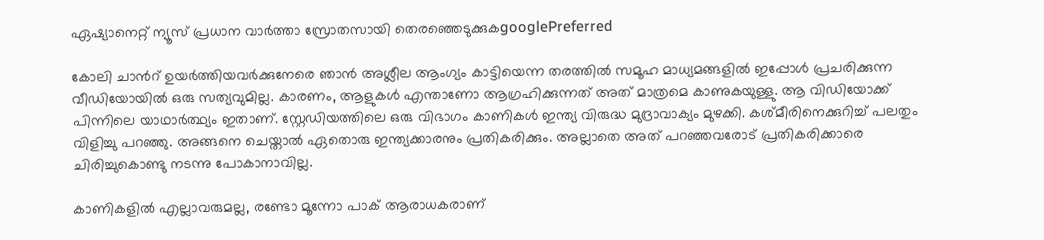ഏഷ്യാനെറ്റ് ന്യൂസ് പ്രധാന വാർത്താ സ്രോതസായി തെരഞ്ഞെടുക്കുകgooglePreferred

കോലി ചാന്‍റ് ഉയര്‍ത്തിയവര്‍ക്കുനേരെ ഞാന്‍ അശ്ലീല ആംഗ്യം കാട്ടിയെന്ന തരത്തില്‍ സമൂഹ മാധ്യമങ്ങളില്‍ ഇപ്പോള്‍ പ്രചരിക്കുന്ന വീഡിയോയില്‍ ഒരു സത്യവുമില്ല. കാരണം, ആളുകള്‍ എന്താണോ ആഗ്രഹിക്കുന്നത് അത് മാത്രമെ കാണുകയുള്ളു. ആ വിഡിയോക്ക് പിന്നിലെ യാഥാര്‍ത്ഥ്യം ഇതാണ്. സ്റ്റേഡിയത്തിലെ ഒരു വിഭാഗം കാണികള്‍ ഇന്ത്യ വിരുദ്ധ മുദ്രാവാക്യം മുഴക്കി. കശ്മീരിനെക്കുറിച്ച് പലതും വിളിച്ചു പറഞ്ഞു. അങ്ങനെ ചെയ്താല്‍ ഏതൊരു ഇന്ത്യക്കാരനും പ്രതികരിക്കും. അല്ലാതെ അത് പറഞ്ഞവരോട് പ്രതികരിക്കാരെ ചിരിച്ചുകൊണ്ടു നടന്നു പോകാനാവില്ല.

കാണികളില്‍ എല്ലാവരുമല്ല, രണ്ടോ മൂന്നോ പാക് ആരാധകരാണ്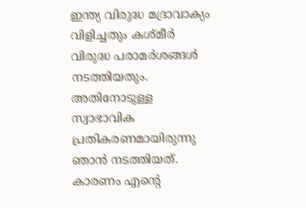ഇന്ത്യ വിരുദ്ധ മദ്രാവാക്യം വിളിച്ചതും കശ്മീര്‍ വിരുദ്ധ പരാമര്‍ശങ്ങള്‍ നടത്തിയതും. അതിനോടുള്ള സ്വാഭാവിക പ്രതികരണമായിരുന്നു ഞാന്‍ നടത്തിയത്. കാരണം എന്‍റെ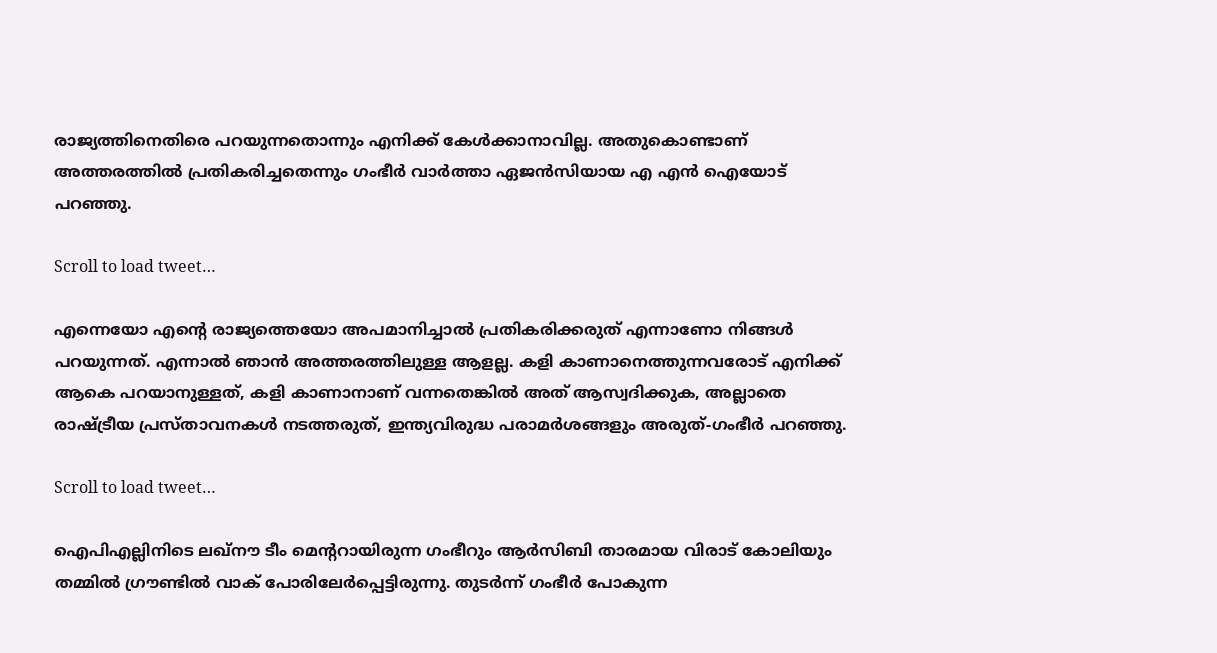രാജ്യത്തിനെതിരെ പറയുന്നതൊന്നും എനിക്ക് കേള്‍ക്കാനാവില്ല. അതുകൊണ്ടാണ് അത്തരത്തില്‍ പ്രതികരിച്ചതെന്നും ഗംഭീര്‍ വാര്‍ത്താ ഏജന്‍സിയായ എ എന്‍ ഐയോട് പറഞ്ഞു.

Scroll to load tweet…

എന്നെയോ എന്‍റെ രാജ്യത്തെയോ അപമാനിച്ചാല്‍ പ്രതികരിക്കരുത് എന്നാണോ നിങ്ങള്‍ പറയുന്നത്. എന്നാല്‍ ഞാന്‍ അത്തരത്തിലുള്ള ആളല്ല. കളി കാണാനെത്തുന്നവരോട് എനിക്ക് ആകെ പറയാനുള്ളത്, കളി കാണാനാണ് വന്നതെങ്കില്‍ അത് ആസ്വദിക്കുക, അല്ലാതെ രാഷ്ട്രീയ പ്രസ്താവനകള്‍ നടത്തരുത്, ഇന്ത്യവിരുദ്ധ പരാമര്‍ശങ്ങളും അരുത്-ഗംഭീര്‍ പറഞ്ഞു.

Scroll to load tweet…

ഐപിഎല്ലിനിടെ ലഖ്നൗ ടീം മെന്‍ററായിരുന്ന ഗംഭീറും ആര്‍സിബി താരമായ വിരാട് കോലിയും തമ്മില്‍ ഗ്രൗണ്ടില്‍ വാക് പോരിലേര്‍പ്പെട്ടിരുന്നു. തുടര്‍ന്ന് ഗംഭീര്‍ പോകുന്ന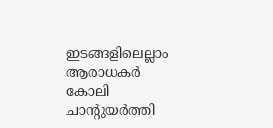ഇടങ്ങളിലെല്ലാം ആരാധകര്‍ കോലി ചാന്‍റുയര്‍ത്തി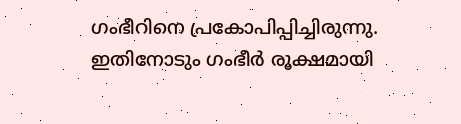ഗംഭീറിനെ പ്രകോപിപ്പിച്ചിരുന്നു. ഇതിനോടും ഗംഭീര്‍ രൂക്ഷമായി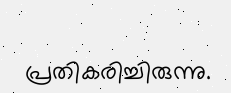പ്രതികരിച്ചിരുന്നു.